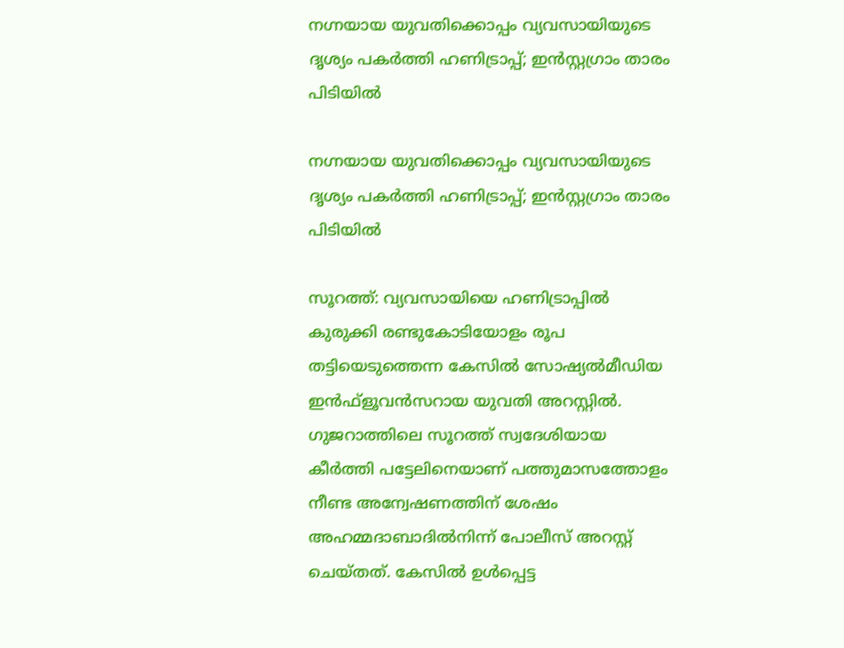നഗ്നയായ യുവതിക്കൊപ്പം വ്യവസായിയുടെ ദൃശ്യം പകർത്തി ഹണിട്രാപ്പ്; ഇൻസ്റ്റഗ്രാം താരം പിടിയിൽ

നഗ്നയായ യുവതിക്കൊപ്പം വ്യവസായിയുടെ ദൃശ്യം പകർത്തി ഹണിട്രാപ്പ്; ഇൻസ്റ്റഗ്രാം താരം പിടിയിൽ

സൂറത്ത്: വ്യവസായിയെ ഹണിട്രാപ്പില്‍ കുരുക്കി രണ്ടുകോടിയോളം രൂപ തട്ടിയെടുത്തെന്ന കേസില്‍ സോഷ്യല്‍മീഡിയ ഇന്‍ഫ്‌ളൂവന്‍സറായ യുവതി അറസ്റ്റില്‍. ഗുജറാത്തിലെ സൂറത്ത് സ്വദേശിയായ കീര്‍ത്തി പട്ടേലിനെയാണ് പത്തുമാസത്തോളം നീണ്ട അന്വേഷണത്തിന് ശേഷം അഹമ്മദാബാദില്‍നിന്ന് പോലീസ് അറസ്റ്റ് ചെയ്തത്. കേസില്‍ ഉള്‍പ്പെട്ട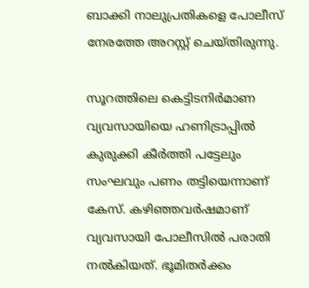ബാക്കി നാലുപ്രതികളെ പോലീസ് നേരത്തേ അറസ്റ്റ് ചെയ്തിരുന്നു.

സൂറത്തിലെ കെട്ടിടനിര്‍മാണ വ്യവസായിയെ ഹണിട്രാപ്പില്‍ കുരുക്കി കീര്‍ത്തി പട്ടേലും സംഘവും പണം തട്ടിയെന്നാണ് കേസ്. കഴിഞ്ഞവര്‍ഷമാണ് വ്യവസായി പോലീസില്‍ പരാതി നല്‍കിയത്. ഭൂമിതര്‍ക്കം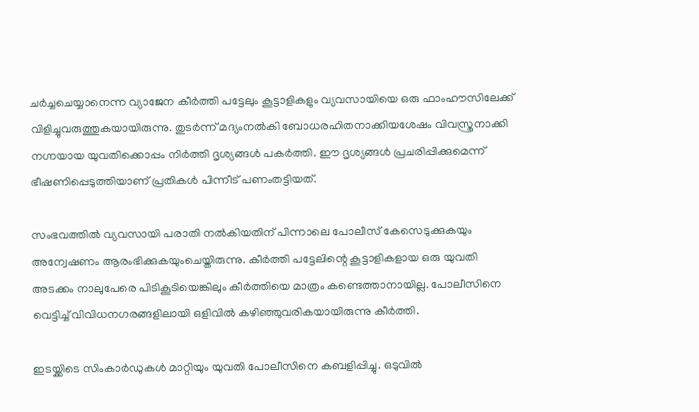ചര്‍ച്ചചെയ്യാനെന്ന വ്യാജേന കീര്‍ത്തി പട്ടേലും കൂട്ടാളികളും വ്യവസായിയെ ഒരു ഫാംഹൗസിലേക്ക് വിളിച്ചുവരുത്തുകയായിരുന്നു. തുടര്‍ന്ന് മദ്യംനല്‍കി ബോധരഹിതനാക്കിയശേഷം വിവസ്ത്രനാക്കി നഗ്നയായ യുവതിക്കൊപ്പം നിര്‍ത്തി ദൃശ്യങ്ങള്‍ പകര്‍ത്തി. ഈ ദൃശ്യങ്ങള്‍ പ്രചരിപ്പിക്കുമെന്ന് ഭീഷണിപ്പെടുത്തിയാണ് പ്രതികള്‍ പിന്നീട് പണംതട്ടിയത്.

സംഭവത്തില്‍ വ്യവസായി പരാതി നല്‍കിയതിന് പിന്നാലെ പോലീസ് കേസെടുക്കുകയും അന്വേഷണം ആരംഭിക്കുകയുംചെയ്തിരുന്നു. കീര്‍ത്തി പട്ടേലിന്റെ കൂട്ടാളികളായ ഒരു യുവതി അടക്കം നാലുപേരെ പിടികൂടിയെങ്കിലും കീര്‍ത്തിയെ മാത്രം കണ്ടെത്താനായില്ല. പോലീസിനെ വെട്ടിച്ച് വിവിധനഗരങ്ങളിലായി ഒളിവില്‍ കഴിഞ്ഞുവരികയായിരുന്നു കീര്‍ത്തി.

ഇടയ്ക്കിടെ സിംകാര്‍ഡുകള്‍ മാറ്റിയും യുവതി പോലീസിനെ കബളിപ്പിച്ചു. ഒടുവില്‍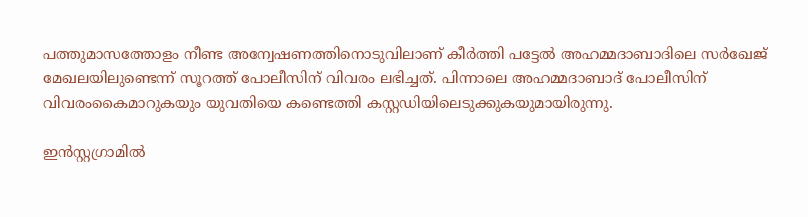പത്തുമാസത്തോളം നീണ്ട അന്വേഷണത്തിനൊടുവിലാണ് കീര്‍ത്തി പട്ടേല്‍ അഹമ്മദാബാദിലെ സര്‍ഖേജ് മേഖലയിലുണ്ടെന്ന് സൂറത്ത് പോലീസിന് വിവരം ലഭിച്ചത്. പിന്നാലെ അഹമ്മദാബാദ് പോലീസിന് വിവരംകൈമാറുകയും യുവതിയെ കണ്ടെത്തി കസ്റ്റഡിയിലെടുക്കുകയുമായിരുന്നു.

ഇന്‍സ്റ്റഗ്രാമില്‍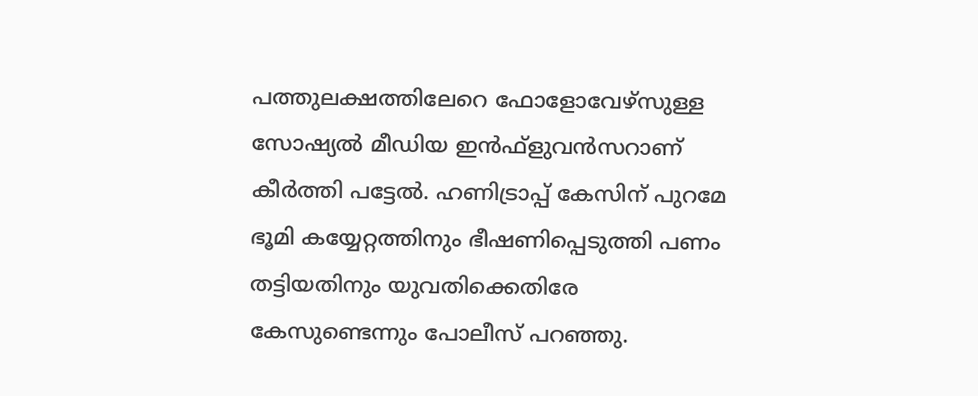പത്തുലക്ഷത്തിലേറെ ഫോളോവേഴ്‌സുള്ള സോഷ്യല്‍ മീഡിയ ഇന്‍ഫ്‌ളുവന്‍സറാണ് കീര്‍ത്തി പട്ടേല്‍. ഹണിട്രാപ്പ് കേസിന് പുറമേ ഭൂമി കയ്യേറ്റത്തിനും ഭീഷണിപ്പെടുത്തി പണം തട്ടിയതിനും യുവതിക്കെതിരേ കേസുണ്ടെന്നും പോലീസ് പറഞ്ഞു.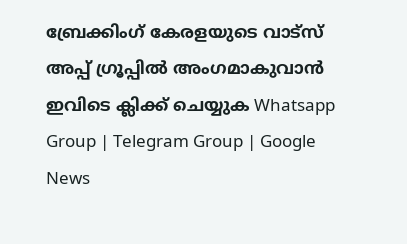ബ്രേക്കിംഗ് കേരളയുടെ വാട്സ് അപ്പ് ഗ്രൂപ്പിൽ അംഗമാകുവാൻ ഇവിടെ ക്ലിക്ക് ചെയ്യുക Whatsapp Group | Telegram Group | Google News